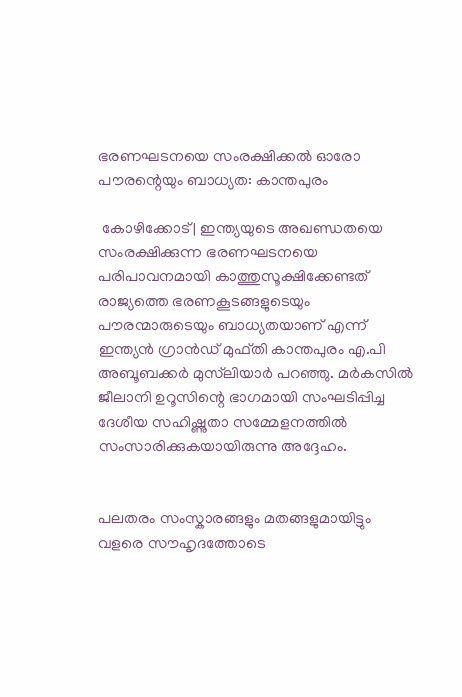ഭരണഘടനയെ സംരക്ഷിക്കല്‍ ഓരോ പൗരന്റെയും ബാധ്യത: കാന്തപുരം

 കോഴിക്കോട് | ഇന്ത്യയുടെ അഖണ്ഡതയെ സംരക്ഷിക്കുന്ന ഭരണഘടനയെ പരിപാവനമായി കാത്തുസൂക്ഷിക്കേണ്ടത് രാജ്യത്തെ ഭരണകൂടങ്ങളുടെയും പൗരന്മാരുടെയും ബാധ്യതയാണ് എന്ന് ഇന്ത്യന്‍ ഗ്രാന്‍ഡ് മുഫ്തി കാന്തപുരം എ.പി അബൂബക്കര്‍ മുസ്‌ലിയാര്‍ പറഞ്ഞു. മര്‍കസില്‍ ജീലാനി ഉറൂസിന്റെ ഭാഗമായി സംഘടിപ്പിച്ച ദേശീയ സഹിഷ്ണുതാ സമ്മേളനത്തില്‍ സംസാരിക്കുകയായിരുന്നു അദ്ദേഹം.


പലതരം സംസ്കാരങ്ങളും മതങ്ങളുമായിട്ടും വളരെ സൗഹൃദത്തോടെ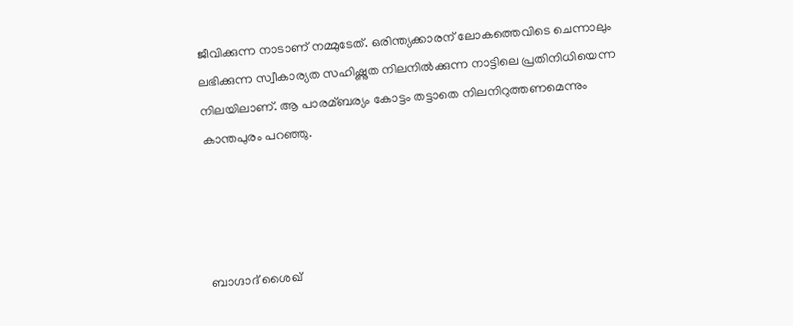ജീവിക്കുന്ന നാടാണ് നമ്മുടേത്. ഒരിന്ത്യക്കാരന് ലോകത്തെവിടെ ചെന്നാലും ലഭിക്കുന്ന സ്വീകാര്യത സഹിഷ്ണുത നിലനില്‍ക്കുന്ന നാട്ടിലെ പ്രതിനിധിയെന്ന നിലയിലാണ്. ആ പാരമ്ബര്യം കോട്ടം തട്ടാതെ നിലനിറുത്തണമെന്നും കാന്തപുരം പറഞ്ഞു.




ബാഗ്ദാദ് ശൈഖ്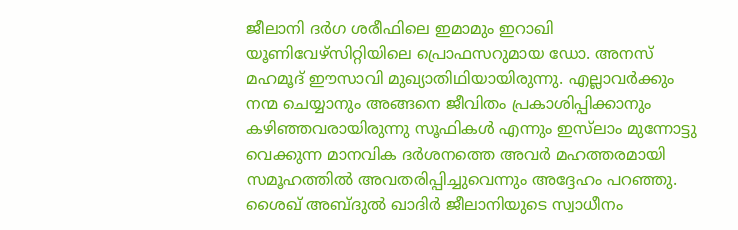ജീലാനി ദര്‍ഗ ശരീഫിലെ ഇമാമും ഇറാഖി യൂണിവേഴ്‌സിറ്റിയിലെ പ്രൊഫസറുമായ ഡോ. അനസ് മഹമൂദ് ഈസാവി മുഖ്യാതിഥിയായിരുന്നു. എല്ലാവര്‍ക്കും നന്മ ചെയ്യാനും അങ്ങനെ ജീവിതം പ്രകാശിപ്പിക്കാനും കഴിഞ്ഞവരായിരുന്നു സൂഫികള്‍ എന്നും ഇസ്‌ലാം മുന്നോട്ടു വെക്കുന്ന മാനവിക ദര്‍ശനത്തെ അവര്‍ മഹത്തരമായി സമൂഹത്തില്‍ അവതരിപ്പിച്ചുവെന്നും അദ്ദേഹം പറഞ്ഞു. ശൈഖ് അബ്ദുല്‍ ഖാദിര്‍ ജീലാനിയുടെ സ്വാധീനം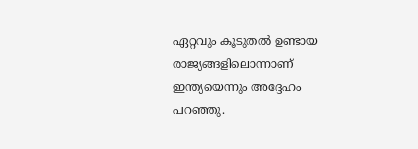ഏറ്റവും കൂടുതല്‍ ഉണ്ടായ രാജ്യങ്ങളിലൊന്നാണ് ഇന്ത്യയെന്നും അദ്ദേഹം പറഞ്ഞു.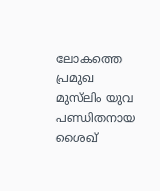ലോകത്തെ പ്രമുഖ മുസ്‌ലിം യുവ പണ്ഡിതനായ ശൈഖ്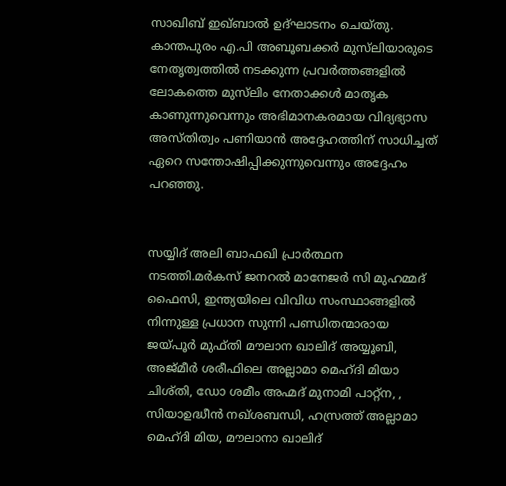സാഖിബ് ഇഖ്‌ബാല്‍ ഉദ്‌ഘാടനം ചെയ്തു. കാന്തപുരം എ.പി അബൂബക്കര്‍ മുസ്‌ലിയാരുടെ നേതൃത്വത്തില്‍ നടക്കുന്ന പ്രവര്‍ത്തങ്ങളില്‍ ലോകത്തെ മുസ്‌ലിം നേതാക്കള്‍ മാതൃക കാണുന്നുവെന്നും അഭിമാനകരമായ വിദ്യഭ്യാസ അസ്തിത്വം പണിയാന്‍ അദ്ദേഹത്തിന് സാധിച്ചത് ഏറെ സന്തോഷിപ്പിക്കുന്നുവെന്നും അദ്ദേഹം പറഞ്ഞു.


സയ്യിദ് അലി ബാഫഖി പ്രാര്‍ത്ഥന നടത്തി.മര്‍കസ് ജനറല്‍ മാനേജര്‍ സി മുഹമ്മദ് ഫൈസി, ഇന്ത്യയിലെ വിവിധ സംസ്ഥാങ്ങളില്‍ നിന്നുള്ള പ്രധാന സുന്നി പണ്ഡിതന്മാരായ ജയ്പൂര്‍ മുഫ്തി മൗലാന ഖാലിദ് അയ്യൂബി, അജ്മീര്‍ ശരീഫിലെ അല്ലാമാ മെഹ്ദി മിയാ ചിശ്തി, ഡോ ശമീം അഹ്മദ് മുനാമി പാറ്റ്ന, , സിയാഉദ്ധീന്‍ നഖ്ശബന്ധി, ഹസ്രത്ത് അല്ലാമാ മെഹ്ദി മിയ, മൗലാനാ ഖാലിദ്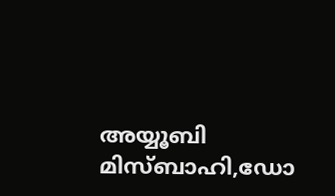അയ്യൂബി മിസ്ബാഹി,ഡോ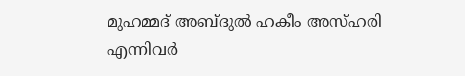മുഹമ്മദ് അബ്ദുല്‍ ഹകീം അസ്ഹരി എന്നിവര്‍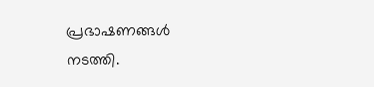പ്രഭാഷണങ്ങള്‍ നടത്തി.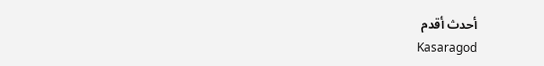أحدث أقدم
Kasaragod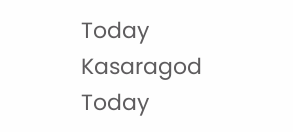Today
Kasaragod Today